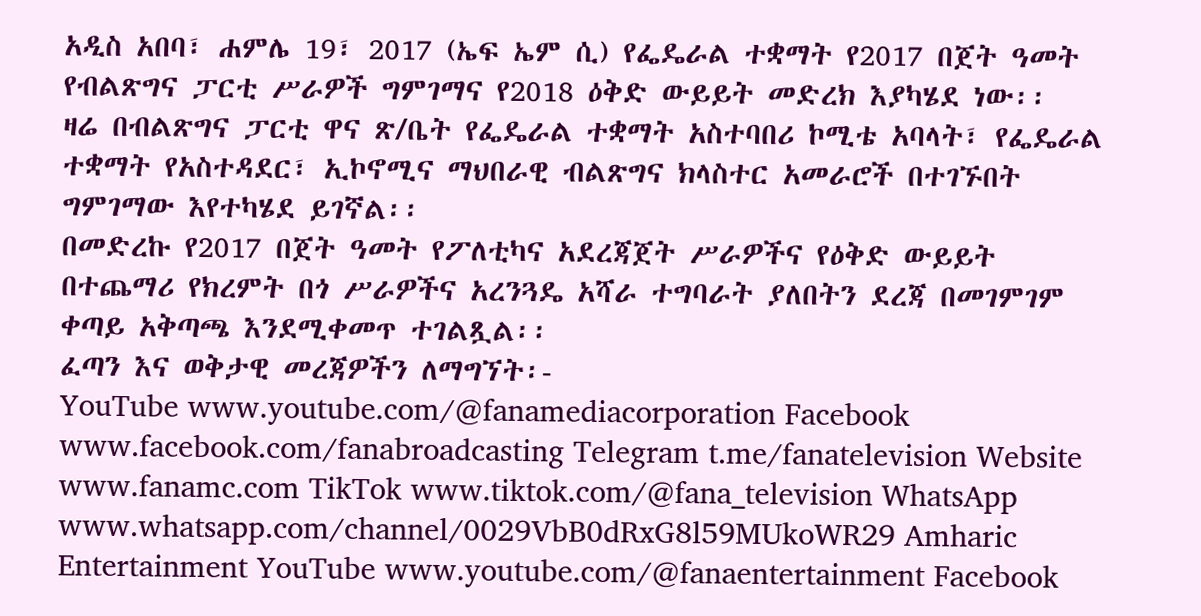አዲስ አበባ፣ ሐምሌ 19፣ 2017 (ኤፍ ኤም ሲ) የፌዴራል ተቋማት የ2017 በጀት ዓመት የብልጽግና ፓርቲ ሥራዎች ግምገማና የ2018 ዕቅድ ውይይት መድረክ እያካሄደ ነው፡፡
ዛሬ በብልጽግና ፓርቲ ዋና ጽ/ቤት የፌዴራል ተቋማት አስተባበሪ ኮሚቴ አባላት፣ የፌዴራል ተቋማት የአስተዳደር፣ ኢኮኖሚና ማህበራዊ ብልጽግና ክላስተር አመራሮች በተገኙበት ግምገማው እየተካሄደ ይገኛል፡፡
በመድረኩ የ2017 በጀት ዓመት የፖለቲካና አደረጃጀት ሥራዎችና የዕቅድ ውይይት በተጨማሪ የክረምት በጎ ሥራዎችና አረንጓዴ አሻራ ተግባራት ያለበትን ደረጃ በመገምገም ቀጣይ አቅጣጫ እንደሚቀመጥ ተገልጿል፡፡
ፈጣን እና ወቅታዊ መረጃዎችን ለማግኘት፡-
YouTube www.youtube.com/@fanamediacorporation Facebook www.facebook.com/fanabroadcasting Telegram t.me/fanatelevision Website www.fanamc.com TikTok www.tiktok.com/@fana_television WhatsApp www.whatsapp.com/channel/0029VbB0dRxG8l59MUkoWR29 Amharic Entertainment YouTube www.youtube.com/@fanaentertainment Facebook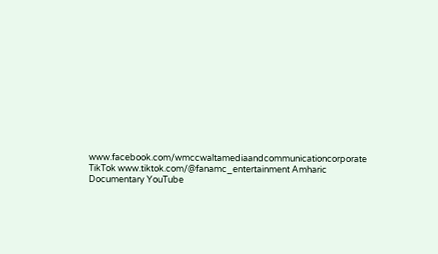www.facebook.com/wmccwaltamediaandcommunicationcorporate TikTok www.tiktok.com/@fanamc_entertainment Amharic Documentary YouTube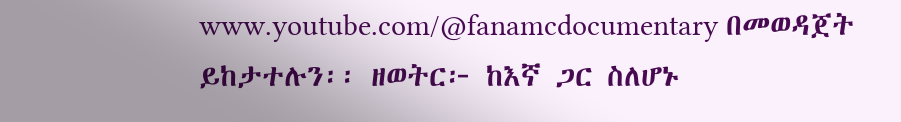www.youtube.com/@fanamcdocumentary በመወዳጀት ይከታተሉን፡፡ ዘወትር፦ ከእኛ ጋር ስለሆኑ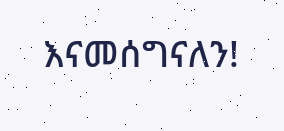እናመሰግናለን!